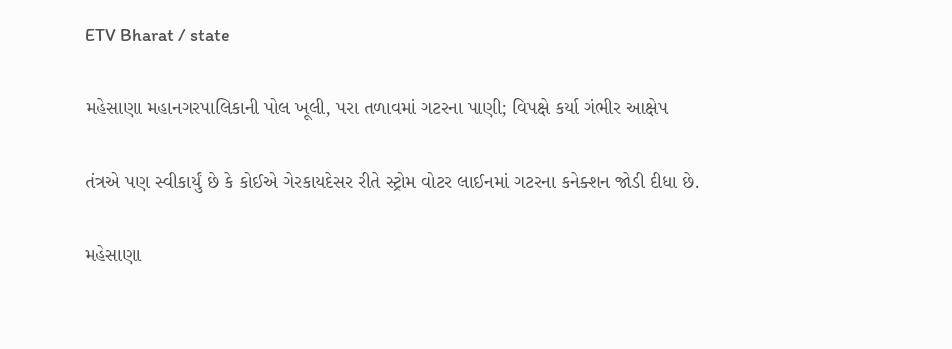ETV Bharat / state

મહેસાણા મહાનગરપાલિકાની પોલ ખૂલી, પરા તળાવમાં ગટરના પાણી; વિપક્ષે કર્યા ગંભીર આક્ષેપ

તંત્રએ પણ સ્વીકાર્યું છે કે કોઈએ ગેરકાયદેસર રીતે સ્ટ્રોમ વોટર લાઈનમાં ગટરના કનેક્શન જોડી દીધા છે.

મહેસાણા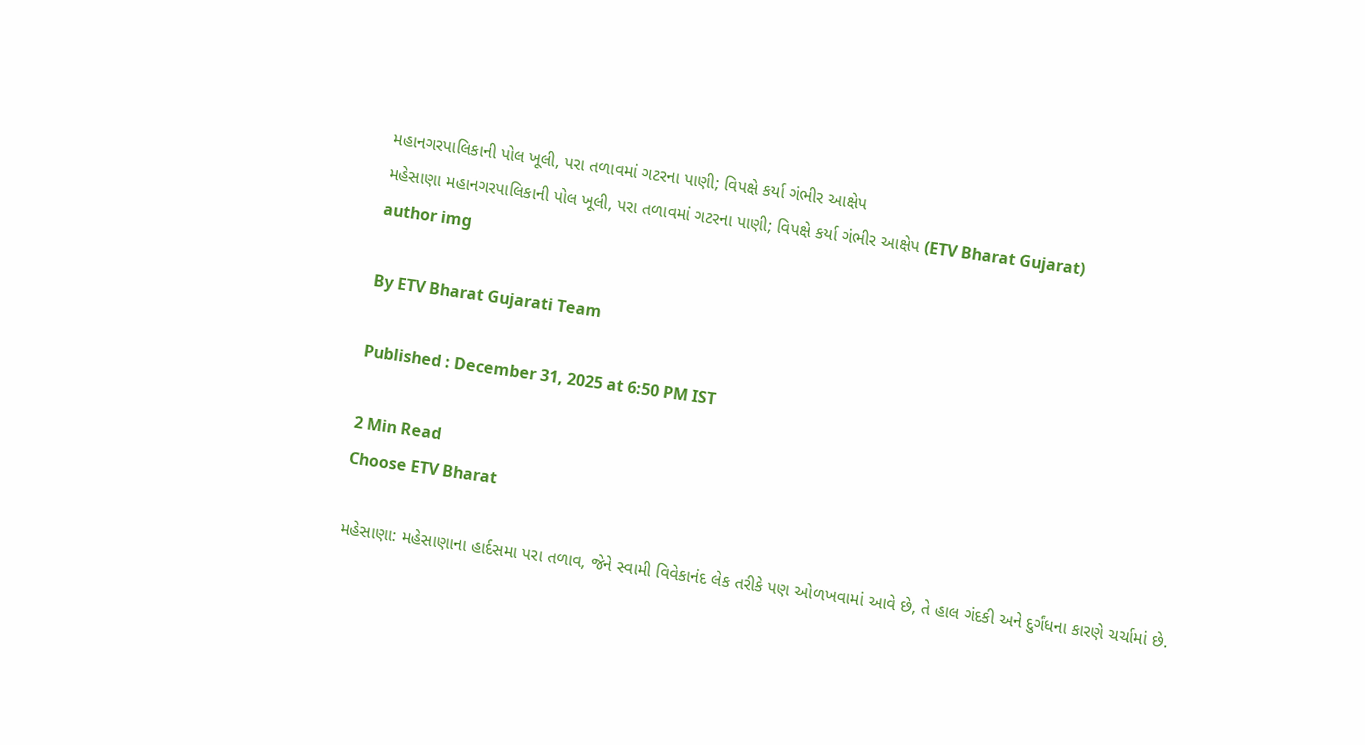મહાનગરપાલિકાની પોલ ખૂલી, પરા તળાવમાં ગટરના પાણી; વિપક્ષે કર્યા ગંભીર આક્ષેપ
મહેસાણા મહાનગરપાલિકાની પોલ ખૂલી, પરા તળાવમાં ગટરના પાણી; વિપક્ષે કર્યા ગંભીર આક્ષેપ (ETV Bharat Gujarat)
author img

By ETV Bharat Gujarati Team

Published : December 31, 2025 at 6:50 PM IST

2 Min Read
Choose ETV Bharat

મહેસાણા: મહેસાણાના હાર્દસમા પરા તળાવ, જેને સ્વામી વિવેકાનંદ લેક તરીકે પણ ઓળખવામાં આવે છે, તે હાલ ગંદકી અને દુર્ગંધના કારણે ચર્ચામાં છે.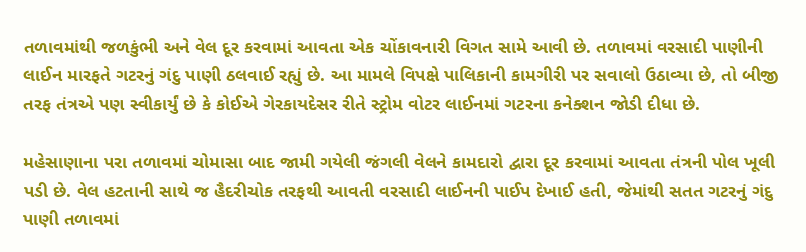તળાવમાંથી જળકુંભી અને વેલ દૂર કરવામાં આવતા એક ચોંકાવનારી વિગત સામે આવી છે. તળાવમાં વરસાદી પાણીની લાઈન મારફતે ગટરનું ગંદુ પાણી ઠલવાઈ રહ્યું છે. આ મામલે વિપક્ષે પાલિકાની કામગીરી પર સવાલો ઉઠાવ્યા છે, તો બીજી તરફ તંત્રએ પણ સ્વીકાર્યું છે કે કોઈએ ગેરકાયદેસર રીતે સ્ટ્રોમ વોટર લાઈનમાં ગટરના કનેક્શન જોડી દીધા છે.

મહેસાણાના પરા તળાવમાં ચોમાસા બાદ જામી ગયેલી જંગલી વેલને કામદારો દ્વારા દૂર કરવામાં આવતા તંત્રની પોલ ખૂલી પડી છે. વેલ હટતાની સાથે જ હૈદરીચોક તરફથી આવતી વરસાદી લાઈનની પાઈપ દેખાઈ હતી, જેમાંથી સતત ગટરનું ગંદુ પાણી તળાવમાં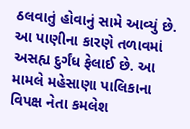ઠલવાતું હોવાનું સામે આવ્યું છે. આ પાણીના કારણે તળાવમાં અસહ્ય દુર્ગંધ ફેલાઈ છે. આ મામલે મહેસાણા પાલિકાના વિપક્ષ નેતા કમલેશ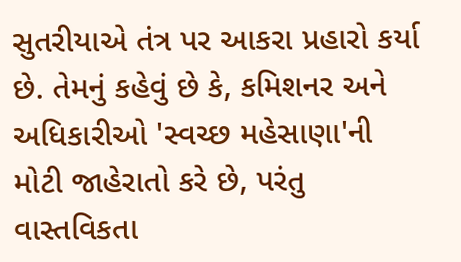સુતરીયાએ તંત્ર પર આકરા પ્રહારો કર્યા છે. તેમનું કહેવું છે કે, કમિશનર અને અધિકારીઓ 'સ્વચ્છ મહેસાણા'ની મોટી જાહેરાતો કરે છે, પરંતુ વાસ્તવિકતા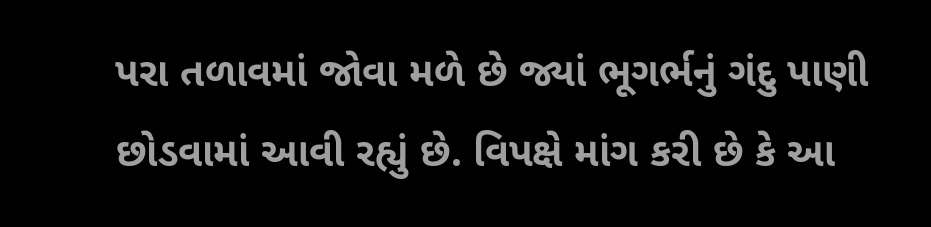પરા તળાવમાં જોવા મળે છે જ્યાં ભૂગર્ભનું ગંદુ પાણી છોડવામાં આવી રહ્યું છે. વિપક્ષે માંગ કરી છે કે આ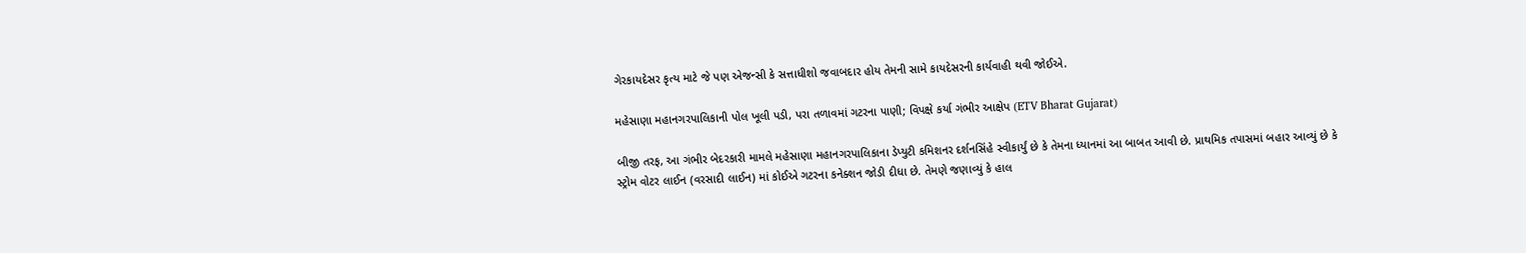ગેરકાયદેસર કૃત્ય માટે જે પણ એજન્સી કે સત્તાધીશો જવાબદાર હોય તેમની સામે કાયદેસરની કાર્યવાહી થવી જોઈએ.

મહેસાણા મહાનગરપાલિકાની પોલ ખૂલી પડી, પરા તળાવમાં ગટરના પાણી; વિપક્ષે કર્યા ગંભીર આક્ષેપ (ETV Bharat Gujarat)

બીજી તરફ, આ ગંભીર બેદરકારી મામલે મહેસાણા મહાનગરપાલિકાના ડેપ્યુટી કમિશનર દર્શનસિંહે સ્વીકાર્યું છે કે તેમના ધ્યાનમાં આ બાબત આવી છે. પ્રાથમિક તપાસમાં બહાર આવ્યું છે કે સ્ટ્રોમ વોટર લાઈન (વરસાદી લાઈન) માં કોઈએ ગટરના કનેક્શન જોડી દીધા છે. તેમણે જણાવ્યું કે હાલ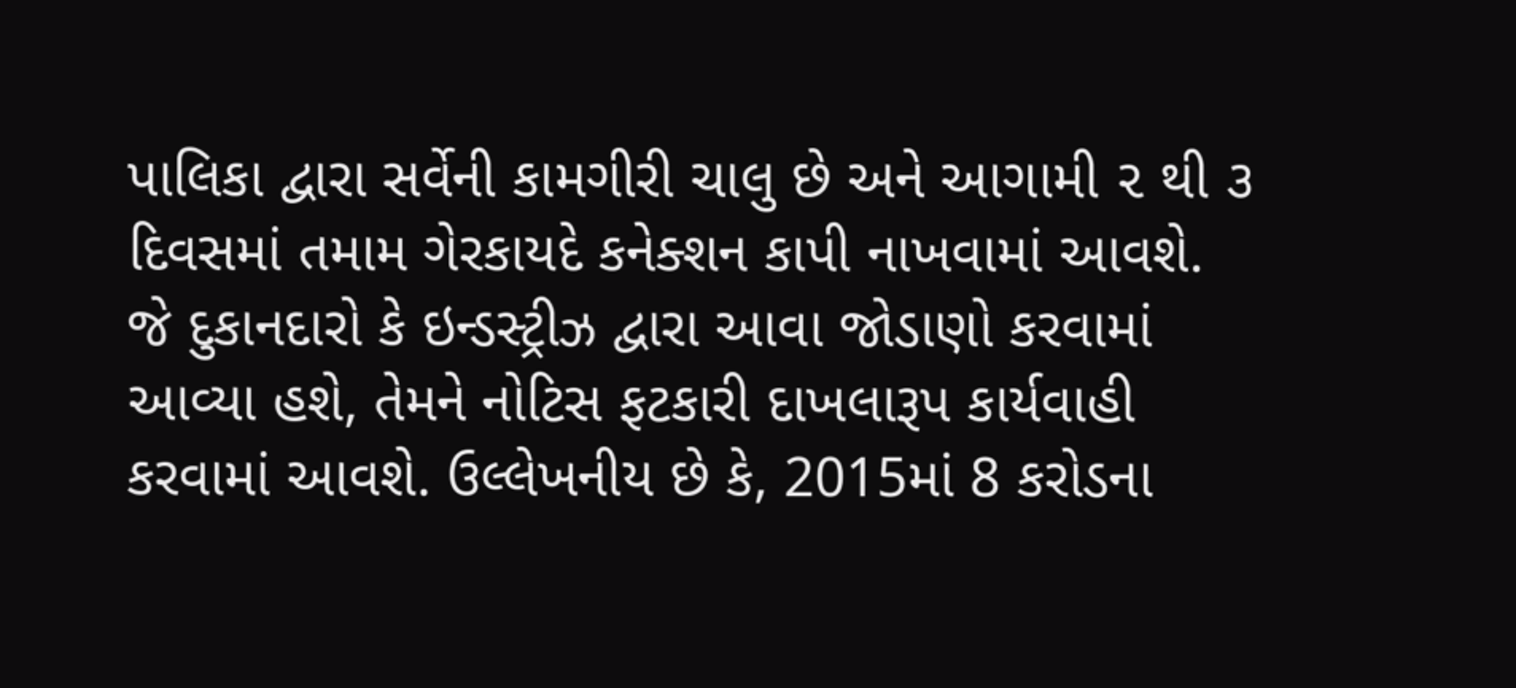પાલિકા દ્વારા સર્વેની કામગીરી ચાલુ છે અને આગામી ૨ થી ૩ દિવસમાં તમામ ગેરકાયદે કનેક્શન કાપી નાખવામાં આવશે. જે દુકાનદારો કે ઇન્ડસ્ટ્રીઝ દ્વારા આવા જોડાણો કરવામાં આવ્યા હશે, તેમને નોટિસ ફટકારી દાખલારૂપ કાર્યવાહી કરવામાં આવશે. ઉલ્લેખનીય છે કે, 2015માં 8 કરોડના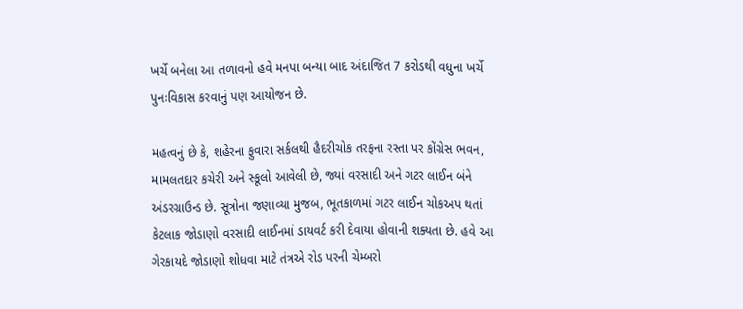ખર્ચે બનેલા આ તળાવનો હવે મનપા બન્યા બાદ અંદાજિત 7 કરોડથી વધુના ખર્ચે પુનઃવિકાસ કરવાનું પણ આયોજન છે.

મહત્વનું છે કે, શહેરના ફુવારા સર્કલથી હૈદરીચોક તરફના રસ્તા પર કોંગ્રેસ ભવન, મામલતદાર કચેરી અને સ્કૂલો આવેલી છે, જ્યાં વરસાદી અને ગટર લાઈન બંને અંડરગ્રાઉન્ડ છે. સૂત્રોના જણાવ્યા મુજબ, ભૂતકાળમાં ગટર લાઈન ચોકઅપ થતાં કેટલાક જોડાણો વરસાદી લાઈનમાં ડાયવર્ટ કરી દેવાયા હોવાની શક્યતા છે. હવે આ ગેરકાયદે જોડાણો શોધવા માટે તંત્રએ રોડ પરની ચેમ્બરો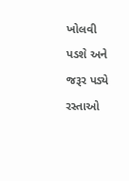ખોલવી પડશે અને જરૂર પડ્યે રસ્તાઓ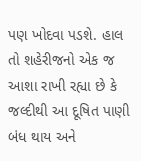પણ ખોદવા પડશે. હાલ તો શહેરીજનો એક જ આશા રાખી રહ્યા છે કે જલ્દીથી આ દૂષિત પાણી બંધ થાય અને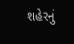શહેરનું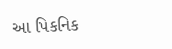આ પિકનિક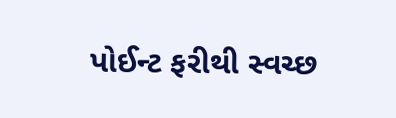પોઈન્ટ ફરીથી સ્વચ્છ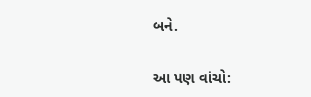બને.

આ પણ વાંચો: